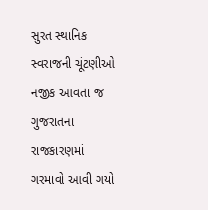સુરત સ્થાનિક સ્વરાજની ચૂંટણીઓ નજીક આવતા જ ગુજરાતના રાજકારણમાં ગરમાવો આવી ગયો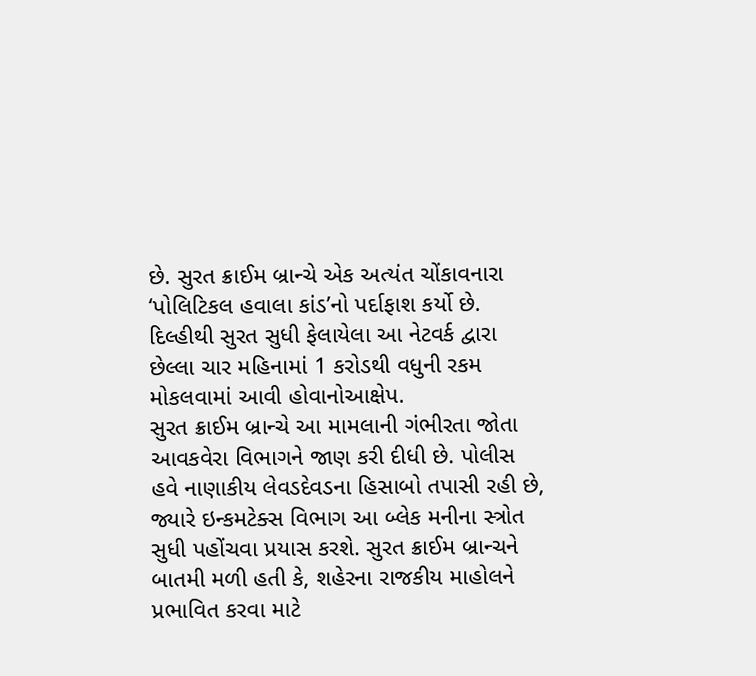છે. સુરત ક્રાઈમ બ્રાન્ચે એક અત્યંત ચોંકાવનારા ‘પોલિટિકલ હવાલા કાંડ’નો પર્દાફાશ કર્યો છે. દિલ્હીથી સુરત સુધી ફેલાયેલા આ નેટવર્ક દ્વારા છેલ્લા ચાર મહિનામાં 1 કરોડથી વધુની રકમ મોકલવામાં આવી હોવાનોઆક્ષેપ.
સુરત ક્રાઈમ બ્રાન્ચે આ મામલાની ગંભીરતા જોતા આવકવેરા વિભાગને જાણ કરી દીધી છે. પોલીસ હવે નાણાકીય લેવડદેવડના હિસાબો તપાસી રહી છે, જ્યારે ઇન્કમટેક્સ વિભાગ આ બ્લેક મનીના સ્ત્રોત સુધી પહોંચવા પ્રયાસ કરશે. સુરત ક્રાઈમ બ્રાન્ચને બાતમી મળી હતી કે, શહેરના રાજકીય માહોલને પ્રભાવિત કરવા માટે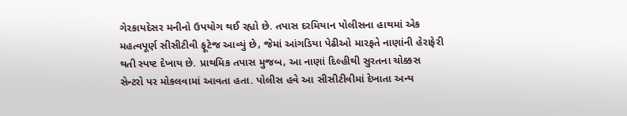ગેરકાયદેસર મનીનો ઉપયોગ થઈ રહ્યો છે. તપાસ દરમિયાન પોલીસના હાથમાં એક મહત્વપૂર્ણ સીસીટીવી ફૂટેજ આવ્યું છે, જેમાં આંગડિયા પેઢીઓ મારફતે નાણાંની હેરાફેરી થતી સ્પષ્ટ દેખાય છે. પ્રાથમિક તપાસ મુજબ, આ નાણાં દિલ્હીથી સુરતના ચોક્કસ સેન્ટરો પર મોકલવામાં આવતા હતા. પોલીસ હવે આ સીસીટીવીમાં દેખાતા અન્ય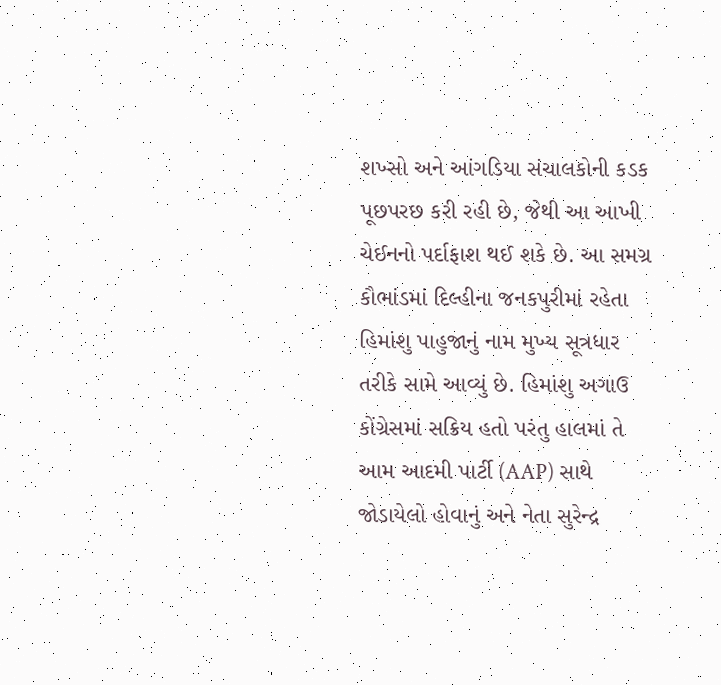શખ્સો અને આંગડિયા સંચાલકોની કડક પૂછપરછ કરી રહી છે, જેથી આ આખી ચેઈનનો પર્દાફાશ થઈ શકે છે. આ સમગ્ર કૌભાંડમાં દિલ્હીના જનકપુરીમાં રહેતા હિમાંશુ પાહુજાનું નામ મુખ્ય સૂત્રધાર તરીકે સામે આવ્યું છે. હિમાંશુ અગાઉ કોંગ્રેસમાં સક્રિય હતો પરંતુ હાલમાં તે આમ આદમી પાર્ટી (AAP) સાથે જોડાયેલો હોવાનું અને નેતા સુરેન્દ્ર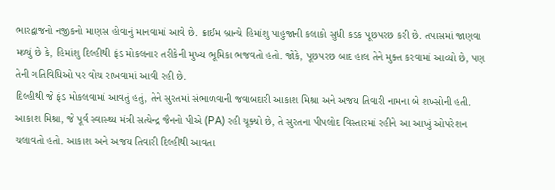ભારદ્વાજનો નજીકનો માણસ હોવાનું માનવામાં આવે છે. ક્રાઈમ બ્રાન્ચે હિમાંશુ પાહુજાની કલાકો સુધી કડક પૂછપરછ કરી છે. તપાસમાં જાણવા મળ્યું છે કે, હિમાંશુ દિલ્હીથી ફંડ મોકલનાર તરીકેની મુખ્ય ભૂમિકા ભજવતો હતો. જોકે, પૂછપરછ બાદ હાલ તેને મુક્ત કરવામાં આવ્યો છે, પણ તેની ગતિવિધિઓ પર વોચ રાખવામાં આવી રહી છે.
દિલ્હીથી જે ફંડ મોકલવામાં આવતું હતું, તેને સુરતમાં સંભાળવાની જવાબદારી આકાશ મિશ્રા અને અજય તિવારી નામના બે શખ્સોની હતી. આકાશ મિશ્રા, જે પૂર્વ સ્વાસ્થ્ય મંત્રી સત્યેન્દ્ર જૈનનો પીએ (PA) રહી ચૂક્યો છે, તે સુરતના પીપલોદ વિસ્તારમાં રહીને આ આખું ઓપરેશન ચલાવતો હતો. આકાશ અને અજય તિવારી દિલ્હીથી આવતા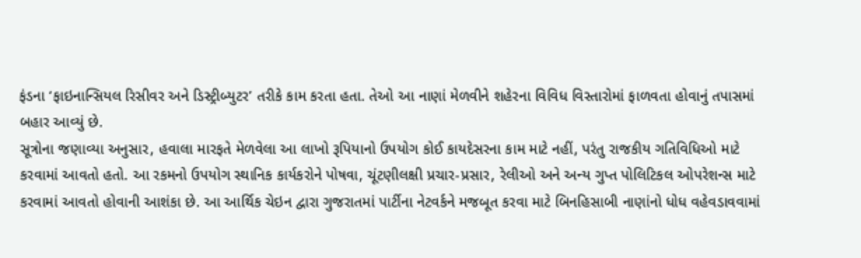ફંડના ‘ફાઇનાન્સિયલ રિસીવર અને ડિસ્ટ્રીબ્યુટર’ તરીકે કામ કરતા હતા. તેઓ આ નાણાં મેળવીને શહેરના વિવિધ વિસ્તારોમાં ફાળવતા હોવાનું તપાસમાં બહાર આવ્યું છે.
સૂત્રોના જણાવ્યા અનુસાર, હવાલા મારફતે મેળવેલા આ લાખો રૂપિયાનો ઉપયોગ કોઈ કાયદેસરના કામ માટે નહીં, પરંતુ રાજકીય ગતિવિધિઓ માટે કરવામાં આવતો હતો. આ રકમનો ઉપયોગ સ્થાનિક કાર્યકરોને પોષવા, ચૂંટણીલક્ષી પ્રચાર-પ્રસાર, રેલીઓ અને અન્ય ગુપ્ત પોલિટિકલ ઓપરેશન્સ માટે કરવામાં આવતો હોવાની આશંકા છે. આ આર્થિક ચેઇન દ્વારા ગુજરાતમાં પાર્ટીના નેટવર્કને મજબૂત કરવા માટે બિનહિસાબી નાણાંનો ધોધ વહેવડાવવામાં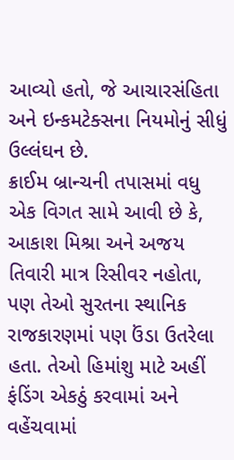આવ્યો હતો, જે આચારસંહિતા અને ઇન્કમટેક્સના નિયમોનું સીધું ઉલ્લંઘન છે.
ક્રાઈમ બ્રાન્ચની તપાસમાં વધુ એક વિગત સામે આવી છે કે, આકાશ મિશ્રા અને અજય તિવારી માત્ર રિસીવર નહોતા, પણ તેઓ સુરતના સ્થાનિક રાજકારણમાં પણ ઉંડા ઉતરેલા હતા. તેઓ હિમાંશુ માટે અહીં ફંડિંગ એકઠું કરવામાં અને વહેંચવામાં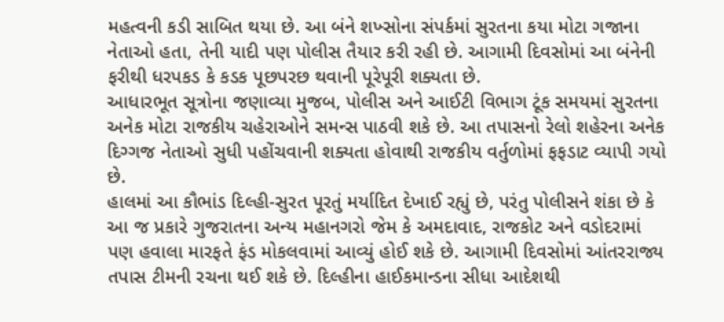મહત્વની કડી સાબિત થયા છે. આ બંને શખ્સોના સંપર્કમાં સુરતના કયા મોટા ગજાના નેતાઓ હતા, તેની યાદી પણ પોલીસ તૈયાર કરી રહી છે. આગામી દિવસોમાં આ બંનેની ફરીથી ધરપકડ કે કડક પૂછપરછ થવાની પૂરેપૂરી શક્યતા છે.
આધારભૂત સૂત્રોના જણાવ્યા મુજબ, પોલીસ અને આઈટી વિભાગ ટૂંક સમયમાં સુરતના અનેક મોટા રાજકીય ચહેરાઓને સમન્સ પાઠવી શકે છે. આ તપાસનો રેલો શહેરના અનેક દિગ્ગજ નેતાઓ સુધી પહોંચવાની શક્યતા હોવાથી રાજકીય વર્તુળોમાં ફફડાટ વ્યાપી ગયો છે.
હાલમાં આ કૌભાંડ દિલ્હી-સુરત પૂરતું મર્યાદિત દેખાઈ રહ્યું છે, પરંતુ પોલીસને શંકા છે કે આ જ પ્રકારે ગુજરાતના અન્ય મહાનગરો જેમ કે અમદાવાદ, રાજકોટ અને વડોદરામાં પણ હવાલા મારફતે ફંડ મોકલવામાં આવ્યું હોઈ શકે છે. આગામી દિવસોમાં આંતરરાજ્ય તપાસ ટીમની રચના થઈ શકે છે. દિલ્હીના હાઈકમાન્ડના સીધા આદેશથી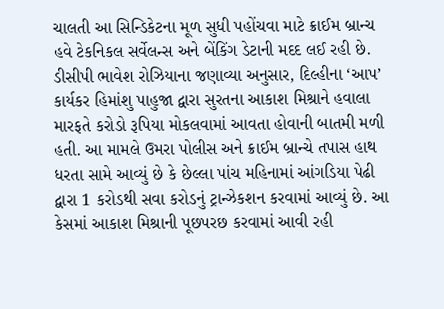ચાલતી આ સિન્ડિકેટના મૂળ સુધી પહોંચવા માટે ક્રાઈમ બ્રાન્ચ હવે ટેકનિકલ સર્વેલન્સ અને બેંકિંગ ડેટાની મદદ લઈ રહી છે. ડીસીપી ભાવેશ રોઝિયાના જણાવ્યા અનુસાર, દિલ્હીના ‘આપ’ કાર્યકર હિમાંશુ પાહુજા દ્વારા સુરતના આકાશ મિશ્રાને હવાલા મારફતે કરોડો રૂપિયા મોકલવામાં આવતા હોવાની બાતમી મળી હતી. આ મામલે ઉમરા પોલીસ અને ક્રાઈમ બ્રાન્ચે તપાસ હાથ ધરતા સામે આવ્યું છે કે છેલ્લા પાંચ મહિનામાં આંગડિયા પેઢી દ્વારા 1 કરોડથી સવા કરોડનું ટ્રાન્ઝેકશન કરવામાં આવ્યું છે. આ કેસમાં આકાશ મિશ્રાની પૂછપરછ કરવામાં આવી રહી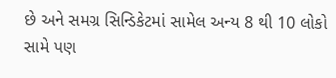છે અને સમગ્ર સિન્ડિકેટમાં સામેલ અન્ય 8 થી 10 લોકો સામે પણ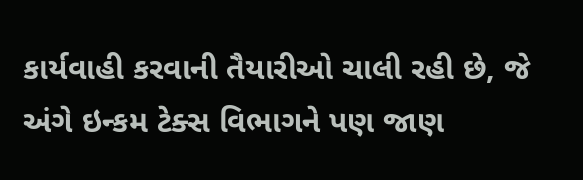કાર્યવાહી કરવાની તૈયારીઓ ચાલી રહી છે, જે અંગે ઇન્કમ ટેક્સ વિભાગને પણ જાણ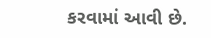કરવામાં આવી છે.